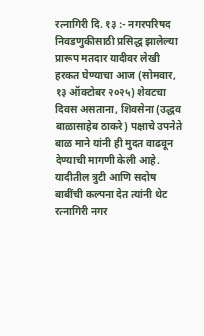रत्नागिरी दि. १३ :- नगरपरिषद निवडणुकीसाठी प्रसिद्ध झालेल्या प्रारूप मतदार यादीवर लेखी हरकत घेण्याचा आज (सोमवार, १३ ऑक्टोबर २०२५) शेवटचा दिवस असताना, शिवसेना (उद्धव बाळासाहेब ठाकरे) पक्षाचे उपनेते बाळ माने यांनी ही मुदत वाढवून देण्याची मागणी केली आहे. यादीतील त्रुटी आणि सदोष बाबींची कल्पना देत त्यांनी थेट रत्नागिरी नगर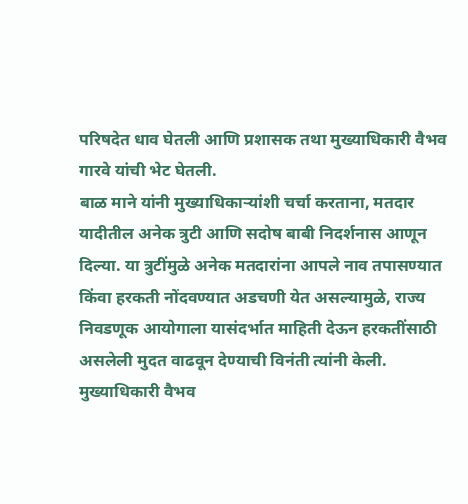परिषदेत धाव घेतली आणि प्रशासक तथा मुख्याधिकारी वैभव गारवे यांची भेट घेतली.
बाळ माने यांनी मुख्याधिकाऱ्यांशी चर्चा करताना, मतदार यादीतील अनेक त्रुटी आणि सदोष बाबी निदर्शनास आणून दिल्या. या त्रुटींमुळे अनेक मतदारांना आपले नाव तपासण्यात किंवा हरकती नोंदवण्यात अडचणी येत असल्यामुळे, राज्य निवडणूक आयोगाला यासंदर्भात माहिती देऊन हरकतींसाठी असलेली मुदत वाढवून देण्याची विनंती त्यांनी केली.
मुख्याधिकारी वैभव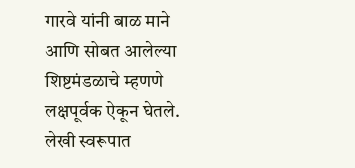गारवे यांनी बाळ माने आणि सोबत आलेल्या शिष्टमंडळाचे म्हणणे लक्षपूर्वक ऐकून घेतले. लेखी स्वरूपात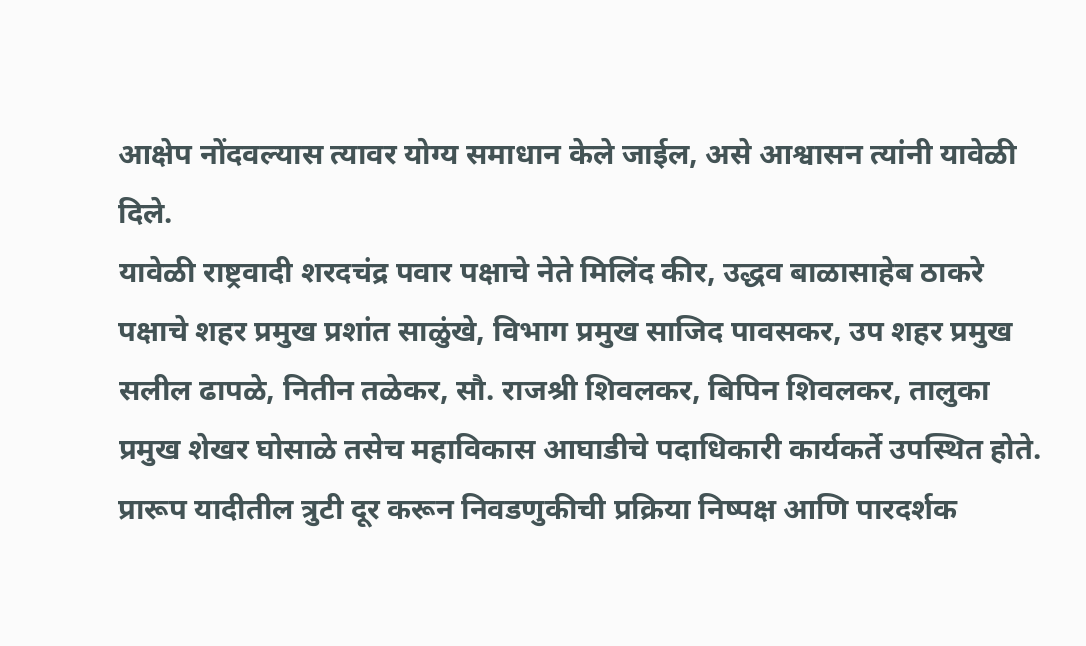आक्षेप नोंदवल्यास त्यावर योग्य समाधान केले जाईल, असे आश्वासन त्यांनी यावेळी दिले.
यावेळी राष्ट्रवादी शरदचंद्र पवार पक्षाचे नेते मिलिंद कीर, उद्धव बाळासाहेब ठाकरे पक्षाचे शहर प्रमुख प्रशांत साळुंखे, विभाग प्रमुख साजिद पावसकर, उप शहर प्रमुख सलील ढापळे, नितीन तळेकर, सौ. राजश्री शिवलकर, बिपिन शिवलकर, तालुका प्रमुख शेखर घोसाळे तसेच महाविकास आघाडीचे पदाधिकारी कार्यकर्ते उपस्थित होते. प्रारूप यादीतील त्रुटी दूर करून निवडणुकीची प्रक्रिया निष्पक्ष आणि पारदर्शक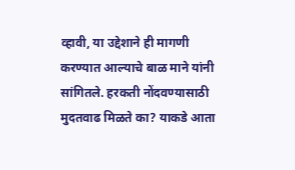व्हावी, या उद्देशाने ही मागणी करण्यात आल्याचे बाळ माने यांनी सांगितले. हरकती नोंदवण्यासाठी मुदतवाढ मिळते का? याकडे आता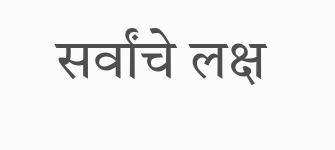सर्वांचे लक्ष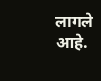लागले आहे.